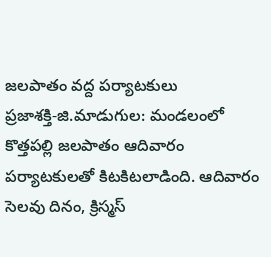జలపాతం వద్ద పర్యాటకులు
ప్రజాశక్తి-జి.మాడుగుల: మండలంలో కొత్తపల్లి జలపాతం ఆదివారం పర్యాటకులతో కిటకిటలాడింది. ఆదివారం సెలవు దినం, క్రిస్మస్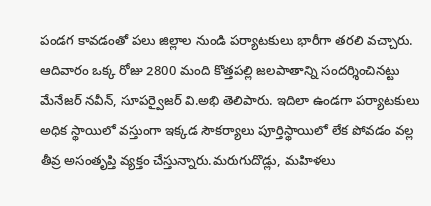పండగ కావడంతో పలు జిల్లాల నుండి పర్యాటకులు భారీగా తరలి వచ్చారు. ఆదివారం ఒక్క రోజు 2800 మంది కొత్తపల్లి జలపాతాన్ని సందర్శించినట్టు మేనేజర్ నవీన్, సూపర్వైజర్ వి.అభి తెలిపారు. ఇదిలా ఉండగా పర్యాటకులు అధిక స్థాయిలో వస్తుంగా ఇక్కడ సౌకర్యాలు పూర్తిస్థాయిలో లేక పోవడం వల్ల తీవ్ర అసంతృప్తి వ్యక్తం చేస్తున్నారు.మరుగుదొడ్లు, మహిళలు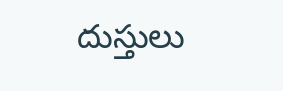దుస్తులు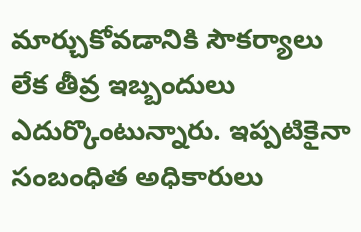మార్చుకోవడానికి సౌకర్యాలు లేక తీవ్ర ఇబ్బందులు ఎదుర్కొంటున్నారు. ఇప్పటికైనా సంబంధిత అధికారులు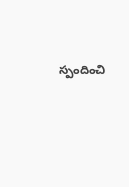స్పందించి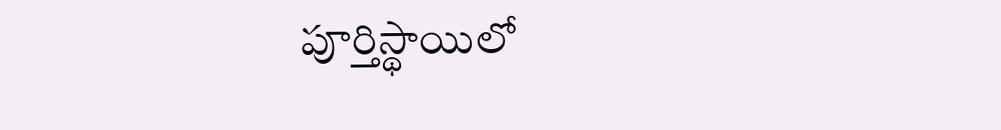పూర్తిస్థాయిలో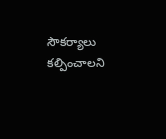సౌకర్యాలు కల్పించాలని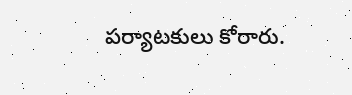పర్యాటకులు కోరారు.